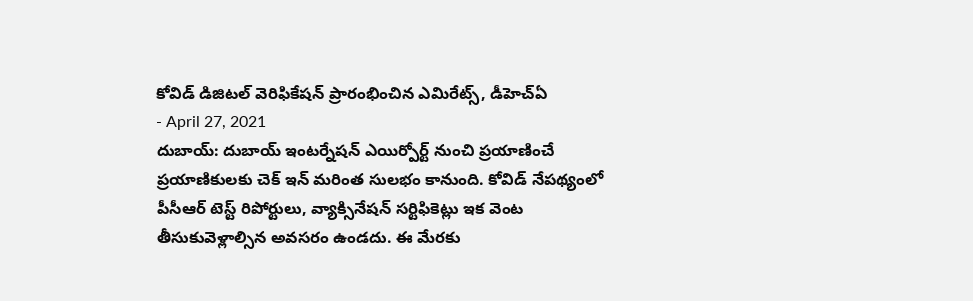కోవిడ్ డిజిటల్ వెరిఫికేషన్ ప్రారంభించిన ఎమిరేట్స్, డీహెచ్ఏ
- April 27, 2021
దుబాయ్: దుబాయ్ ఇంటర్నేషన్ ఎయిర్పోర్ట్ నుంచి ప్రయాణించే ప్రయాణికులకు చెక్ ఇన్ మరింత సులభం కానుంది. కోవిడ్ నేపథ్యంలో పీసీఆర్ టెస్ట్ రిపోర్టులు, వ్యాక్సినేషన్ సర్టిఫికెట్లు ఇక వెంట తీసుకువెళ్లాల్సిన అవసరం ఉండదు. ఈ మేరకు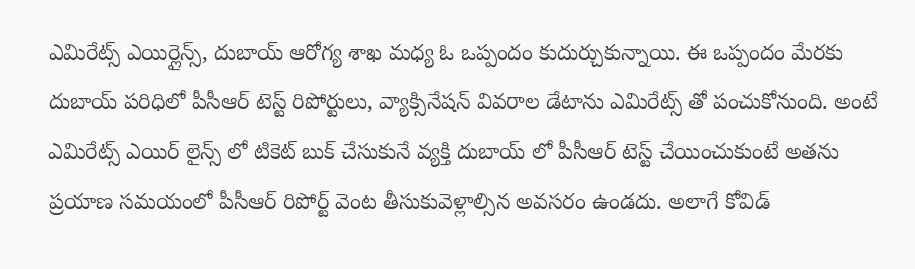ఎమిరేట్స్ ఎయిర్లైన్స్, దుబాయ్ ఆరోగ్య శాఖ మధ్య ఓ ఒప్పందం కుదుర్చుకున్నాయి. ఈ ఒప్పందం మేరకు దుబాయ్ పరిధిలో పీసీఆర్ టెస్ట్ రిపోర్టులు, వ్యాక్సినేషన్ వివరాల డేటాను ఎమిరేట్స్ తో పంచుకోనుంది. అంటే ఎమిరేట్స్ ఎయిర్ లైన్స్ లో టికెట్ బుక్ చేసుకునే వ్యక్తి దుబాయ్ లో పీసీఆర్ టెస్ట్ చేయించుకుంటే అతను ప్రయాణ సమయంలో పీసీఆర్ రిపోర్ట్ వెంట తీసుకువెళ్లాల్సిన అవసరం ఉండదు. అలాగే కోవిడ్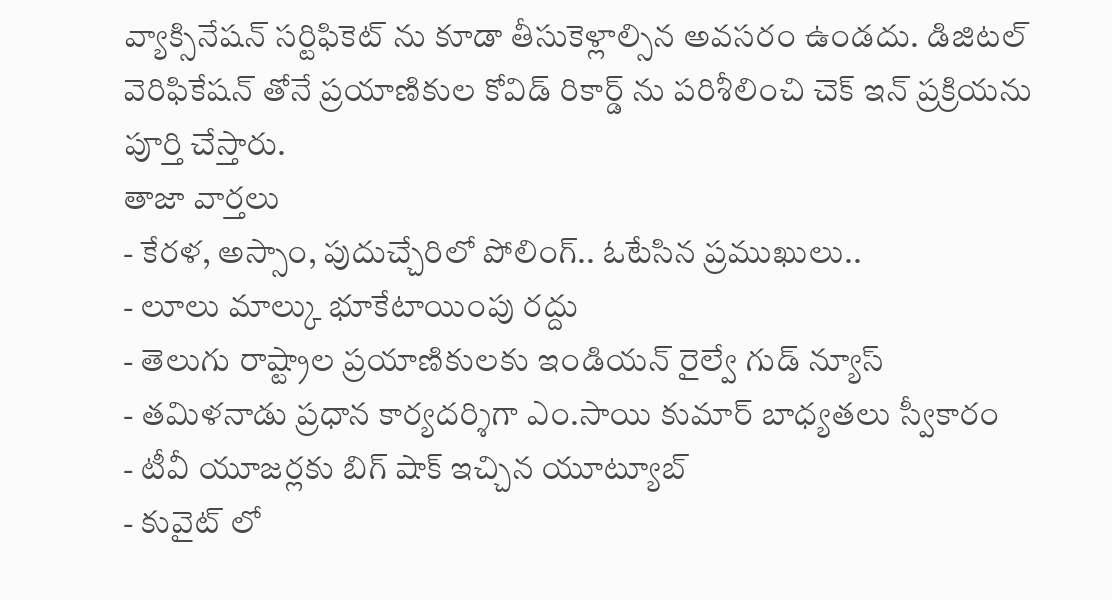వ్యాక్సినేషన్ సర్టిఫికెట్ ను కూడా తీసుకెళ్లాల్సిన అవసరం ఉండదు. డిజిటల్ వెరిఫికేషన్ తోనే ప్రయాణికుల కోవిడ్ రికార్డ్ ను పరిశీలించి చెక్ ఇన్ ప్రక్రియను పూర్తి చేస్తారు.
తాజా వార్తలు
- కేరళ, అస్సాం, పుదుచ్చేరిలో పోలింగ్.. ఓటేసిన ప్రముఖులు..
- లూలు మాల్కు భూకేటాయింపు రద్దు
- తెలుగు రాష్ట్రాల ప్రయాణికులకు ఇండియన్ రైల్వే గుడ్ న్యూస్
- తమిళనాడు ప్రధాన కార్యదర్శిగా ఎం.సాయి కుమార్ బాధ్యతలు స్వీకారం
- టీవీ యూజర్లకు బిగ్ షాక్ ఇచ్చిన యూట్యూబ్
- కువైట్ లో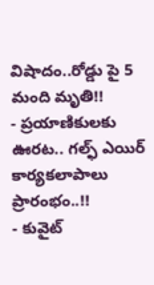విషాదం..రోడ్డు పై 5 మంది మృతి!!
- ప్రయాణికులకు ఊరట.. గల్ఫ్ ఎయిర్ కార్యకలాపాలు ప్రారంభం..!!
- కువైట్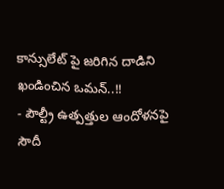కాన్సులేట్ పై జరిగిన దాడిని ఖండించిన ఒమన్..!!
- పౌల్ట్రీ ఉత్పత్తుల ఆందోళనపై సౌదీ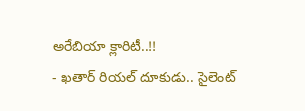అరేబియా క్లారిటీ..!!
- ఖతార్ రియల్ దూకుడు.. సైలెంట్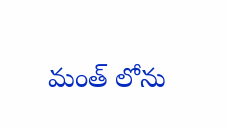మంత్ లోను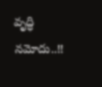వృద్ధి నమోదు..!!